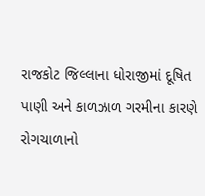રાજકોટ જિલ્લાના ધોરાજીમાં દૂષિત પાણી અને કાળઝાળ ગરમીના કારણે રોગચાળાનો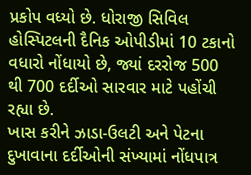પ્રકોપ વધ્યો છે. ધોરાજી સિવિલ હોસ્પિટલની દૈનિક ઓપીડીમાં 10 ટકાનો વધારો નોંધાયો છે, જ્યાં દરરોજ 500 થી 700 દર્દીઓ સારવાર માટે પહોંચી રહ્યા છે.
ખાસ કરીને ઝાડા-ઉલટી અને પેટના દુખાવાના દર્દીઓની સંખ્યામાં નોંધપાત્ર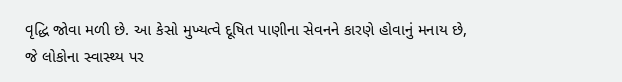વૃદ્ધિ જોવા મળી છે. આ કેસો મુખ્યત્વે દૂષિત પાણીના સેવનને કારણે હોવાનું મનાય છે, જે લોકોના સ્વાસ્થ્ય પર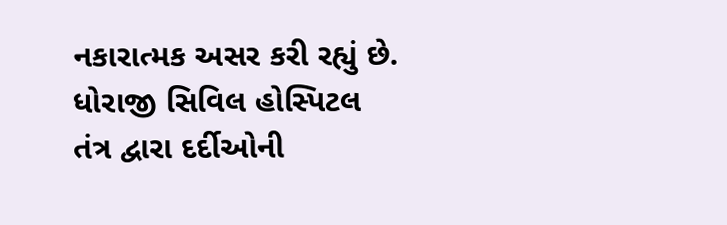નકારાત્મક અસર કરી રહ્યું છે.
ધોરાજી સિવિલ હોસ્પિટલ તંત્ર દ્વારા દર્દીઓની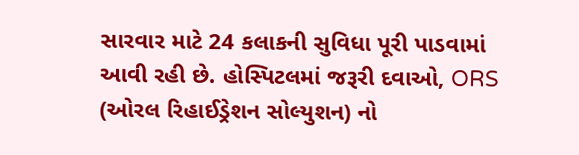સારવાર માટે 24 કલાકની સુવિધા પૂરી પાડવામાં આવી રહી છે. હોસ્પિટલમાં જરૂરી દવાઓ, ORS (ઓરલ રિહાઈડ્રેશન સોલ્યુશન) નો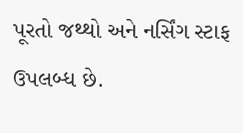પૂરતો જથ્થો અને નર્સિંગ સ્ટાફ ઉપલબ્ધ છે.